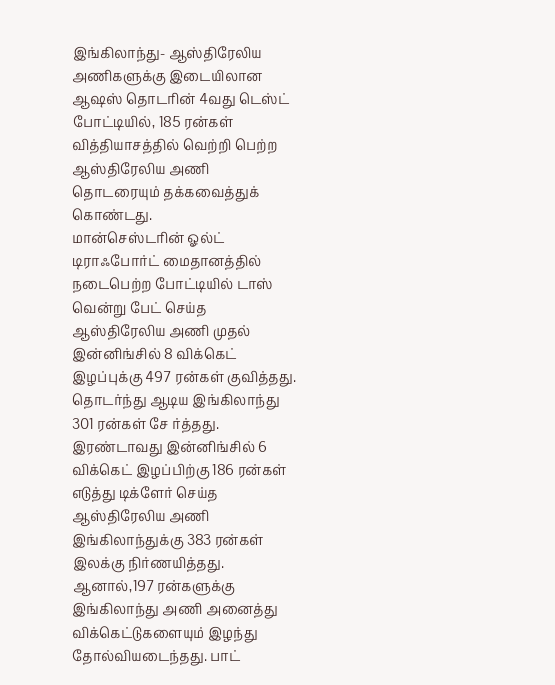இங்கிலாந்து- ஆஸ்திரேலிய அணிகளுக்கு இடையிலான ஆஷஸ் தொடரின் 4வது டெஸ்ட் போட்டியில், 185 ரன்கள் வித்தியாசத்தில் வெற்றி பெற்ற ஆஸ்திரேலிய அணி தொடரையும் தக்கவைத்துக் கொண்டது.
மான்செஸ்டரின் ஓல்ட் டிராஃபோர்ட் மைதானத்தில் நடைபெற்ற போட்டியில் டாஸ் வென்று பேட் செய்த ஆஸ்திரேலிய அணி முதல் இன்னிங்சில் 8 விக்கெட் இழப்புக்கு 497 ரன்கள் குவித்தது. தொடர்ந்து ஆடிய இங்கிலாந்து 301 ரன்கள் சே ர்த்தது.
இரண்டாவது இன்னிங்சில் 6 விக்கெட் இழப்பிற்கு 186 ரன்கள் எடுத்து டிக்ளேர் செய்த ஆஸ்திரேலிய அணி இங்கிலாந்துக்கு 383 ரன்கள் இலக்கு நிர்ணயித்தது. ஆனால்,197 ரன்களுக்கு இங்கிலாந்து அணி அனைத்து விக்கெட்டுகளையும் இழந்து தோல்வியடைந்தது. பாட்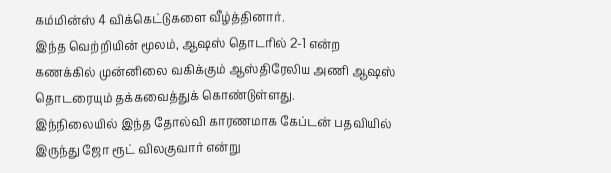கம்மின்ஸ் 4 விக்கெட்டுகளை வீழ்த்தினார்.
இந்த வெற்றியின் மூலம், ஆஷஸ் தொடரில் 2-1 என்ற கணக்கில் முன்னிலை வகிக்கும் ஆஸ்திரேலிய அணி ஆஷஸ் தொடரையும் தக்கவைத்துக் கொண்டுள்ளது.
இந்நிலையில் இந்த தோல்வி காரணமாக கேப்டன் பதவியில் இருந்து ஜோ ரூட் விலகுவார் என்று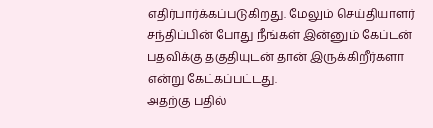எதிர்பார்க்கப்படுகிறது. மேலும் செய்தியாளர் சந்திப்பின் போது நீங்கள் இன்னும் கேப்டன் பதவிக்கு தகுதியுடன் தான் இருக்கிறீர்களா என்று கேட்கப்பட்டது.
அதற்கு பதில்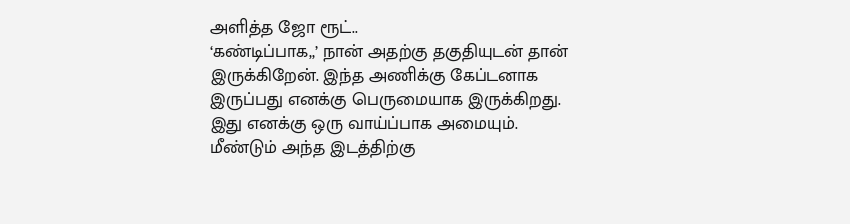அளித்த ஜோ ரூட்..
‘கண்டிப்பாக,,’ நான் அதற்கு தகுதியுடன் தான் இருக்கிறேன். இந்த அணிக்கு கேப்டனாக இருப்பது எனக்கு பெருமையாக இருக்கிறது. இது எனக்கு ஒரு வாய்ப்பாக அமையும். மீண்டும் அந்த இடத்திற்கு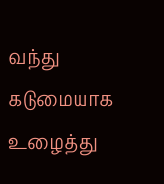வந்து கடுமையாக உழைத்து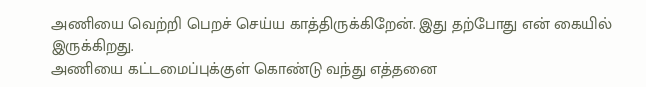அணியை வெற்றி பெறச் செய்ய காத்திருக்கிறேன். இது தற்போது என் கையில் இருக்கிறது.
அணியை கட்டமைப்புக்குள் கொண்டு வந்து எத்தனை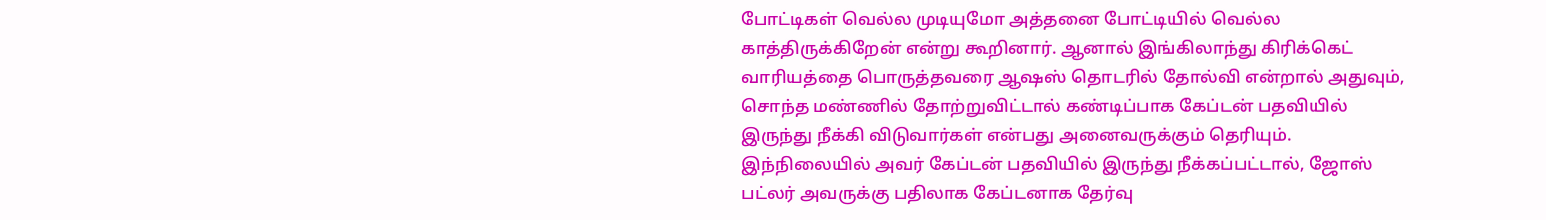போட்டிகள் வெல்ல முடியுமோ அத்தனை போட்டியில் வெல்ல காத்திருக்கிறேன் என்று கூறினார். ஆனால் இங்கிலாந்து கிரிக்கெட் வாரியத்தை பொருத்தவரை ஆஷஸ் தொடரில் தோல்வி என்றால் அதுவும், சொந்த மண்ணில் தோற்றுவிட்டால் கண்டிப்பாக கேப்டன் பதவியில் இருந்து நீக்கி விடுவார்கள் என்பது அனைவருக்கும் தெரியும்.
இந்நிலையில் அவர் கேப்டன் பதவியில் இருந்து நீக்கப்பட்டால், ஜோஸ் பட்லர் அவருக்கு பதிலாக கேப்டனாக தேர்வு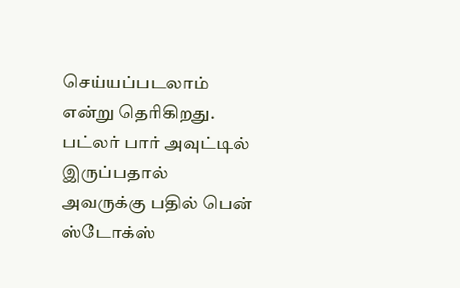செய்யப்படலாம் என்று தெரிகிறது. பட்லர் பார் அவுட்டில் இருப்பதால் அவருக்கு பதில் பென் ஸ்டோக்ஸ்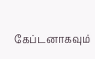கேப்டனாகவும்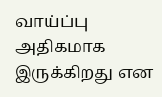வாய்ப்பு அதிகமாக இருக்கிறது என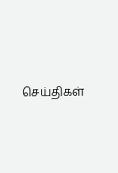செய்திகள்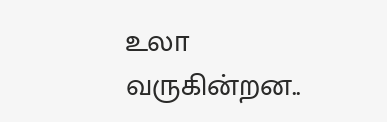உலா வருகின்றன..